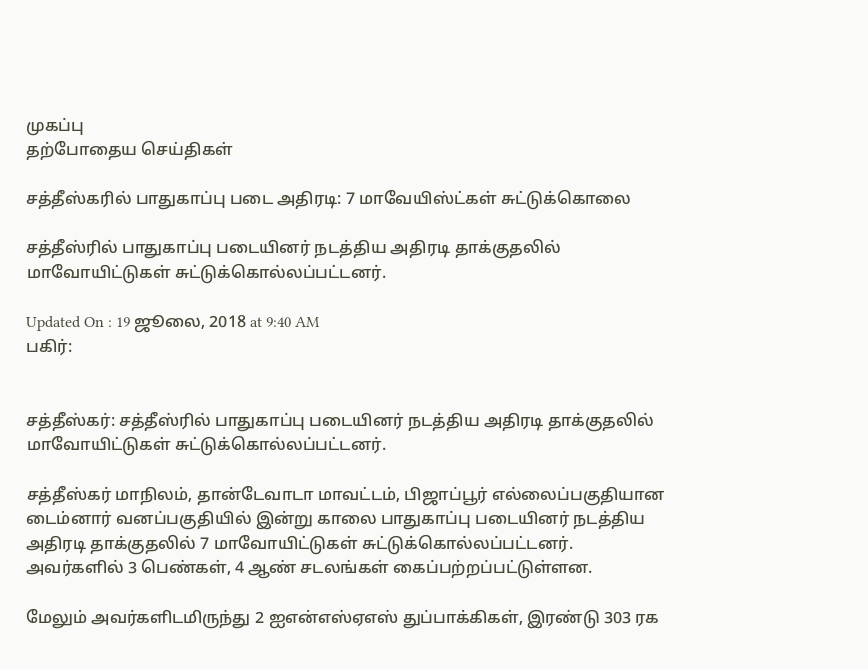முகப்பு
தற்போதைய செய்திகள்

சத்தீஸ்கரில் பாதுகாப்பு படை அதிரடி: 7 மாவேயிஸ்ட்கள் சுட்டுக்கொலை

சத்தீஸ்ரில் பாதுகாப்பு படையினர் நடத்திய அதிரடி தாக்குதலில் மாவோயிட்டுகள் சுட்டுக்கொல்லப்பட்டனர்.

Updated On : 19 ஜூலை, 2018 at 9:40 AM
பகிர்:


சத்தீஸ்கர்: சத்தீஸ்ரில் பாதுகாப்பு படையினர் நடத்திய அதிரடி தாக்குதலில் மாவோயிட்டுகள் சுட்டுக்கொல்லப்பட்டனர்.

சத்தீஸ்கர் மாநிலம், தான்டேவாடா மாவட்டம், பிஜாப்பூர் எல்லைப்பகுதியான டைம்னார் வனப்பகுதியில் இன்று காலை பாதுகாப்பு படையினர் நடத்திய அதிரடி தாக்குதலில் 7 மாவோயிட்டுகள் சுட்டுக்கொல்லப்பட்டனர். அவர்களில் 3 பெண்கள், 4 ஆண் சடலங்கள் கைப்பற்றப்பட்டுள்ளன.

மேலும் அவர்களிடமிருந்து 2 ஐஎன்எஸ்ஏஎஸ் துப்பாக்கிகள், இரண்டு 303 ரக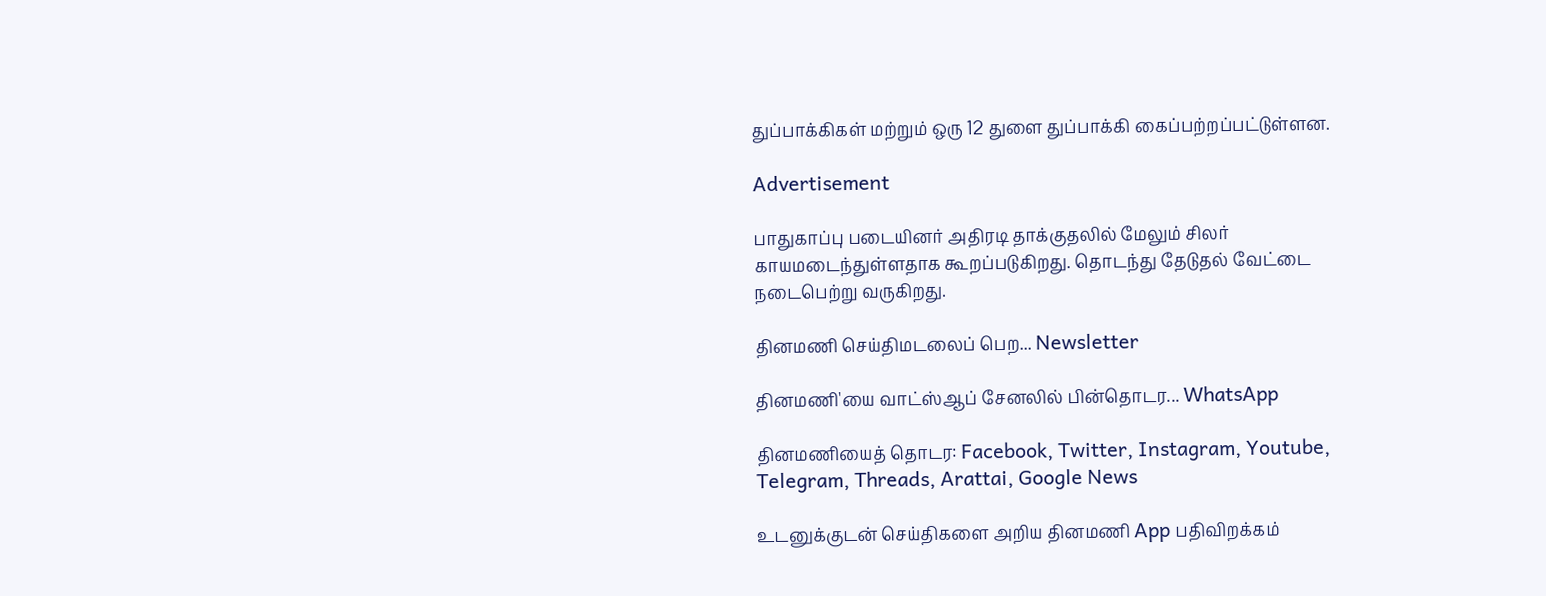துப்பாக்கிகள் மற்றும் ஒரு 12 துளை துப்பாக்கி கைப்பற்றப்பட்டுள்ளன.

Advertisement

பாதுகாப்பு படையினர் அதிரடி தாக்குதலில் மேலும் சிலர் காயமடைந்துள்ளதாக கூறப்படுகிறது. தொடந்து தேடுதல் வேட்டை நடைபெற்று வருகிறது.

தினமணி செய்திமடலைப் பெற... Newsletter

தினமணி'யை வாட்ஸ்ஆப் சேனலில் பின்தொடர... WhatsApp

தினமணியைத் தொடர: Facebook, Twitter, Instagram, Youtube, Telegram, Threads, Arattai, Google News

உடனுக்குடன் செய்திகளை அறிய தினமணி App பதிவிறக்கம்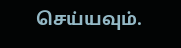செய்யவும்.